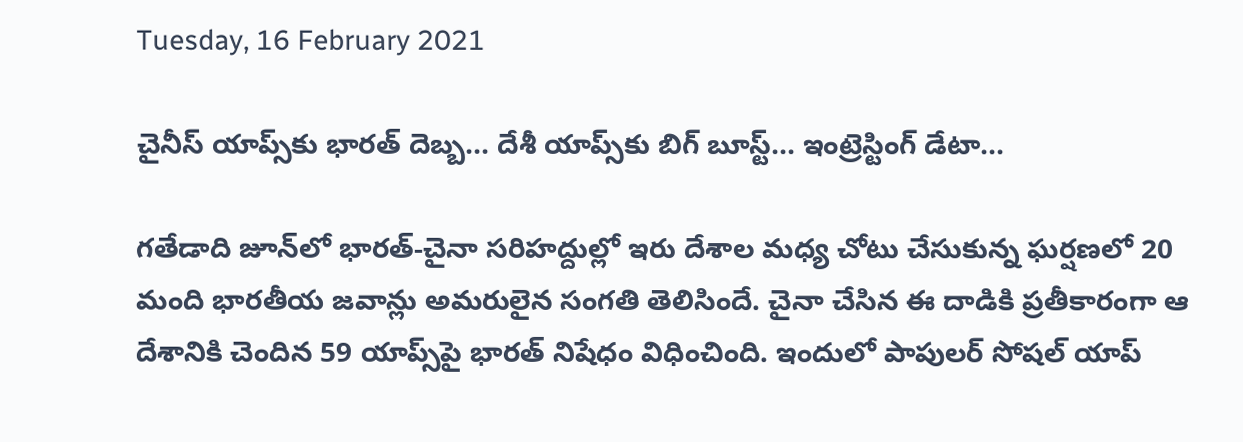Tuesday, 16 February 2021

చైనీస్ యాప్స్‌‌కు భారత్‌ దెబ్బ... దేశీ యాప్స్‌కు బిగ్ బూస్ట్... ఇంట్రెస్టింగ్ డేటా...

గతేడాది జూన్‌లో భారత్-చైనా సరిహద్దుల్లో ఇరు దేశాల మధ్య చోటు చేసుకున్న ఘర్షణలో 20 మంది భారతీయ జవాన్లు అమరులైన సంగతి తెలిసిందే. చైనా చేసిన ఈ దాడికి ప్రతీకారంగా ఆ దేశానికి చెందిన 59 యాప్స్‌పై భారత్ నిషేధం విధించింది. ఇందులో పాపులర్ సోషల్ యాప్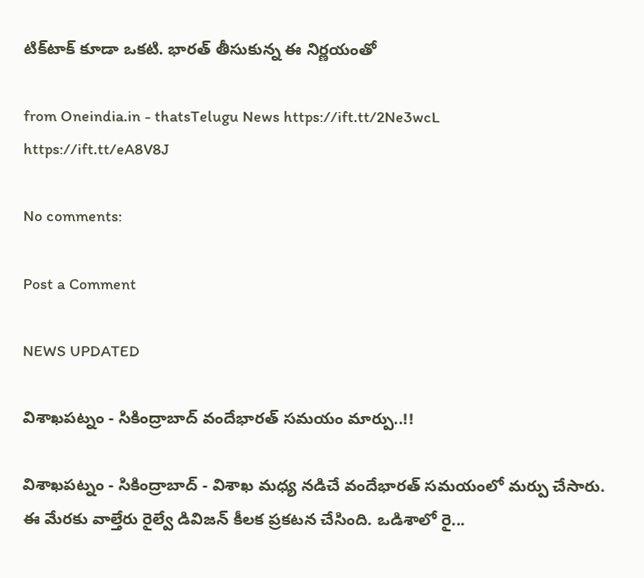టిక్‌టాక్ కూడా ఒకటి. భారత్ తీసుకున్న ఈ నిర్ణయంతో

from Oneindia.in - thatsTelugu News https://ift.tt/2Ne3wcL
https://ift.tt/eA8V8J

No comments:

Post a Comment

NEWS UPDATED

విశాఖపట్నం - సికింద్రాబాద్ వందేభారత్ సమయం మార్పు..!!

విశాఖపట్నం - సికింద్రాబాద్ - విశాఖ మధ్య నడిచే వందేభారత్ సమయంలో మర్పు చేసారు. ఈ మేరకు వాల్తేరు రైల్వే డివిజన్ కీలక ప్రకటన చేసింది. ఒడిశాలో రై...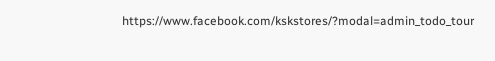https://www.facebook.com/kskstores/?modal=admin_todo_tour